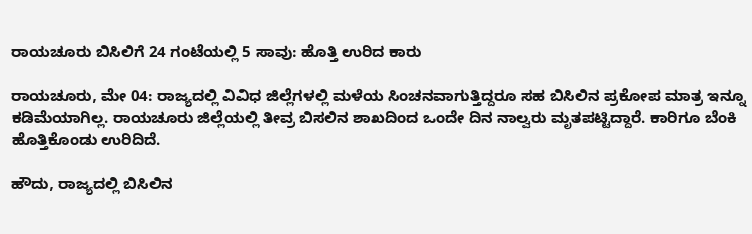ರಾಯಚೂರು ಬಿಸಿಲಿಗೆ 24 ಗಂಟೆಯಲ್ಲಿ 5 ಸಾವು: ಹೊತ್ತಿ ಉರಿದ ಕಾರು

ರಾಯಚೂರು, ಮೇ 04: ರಾಜ್ಯದಲ್ಲಿ ವಿವಿಧ ಜಿಲ್ಲೆಗಳಲ್ಲಿ ಮಳೆಯ ಸಿಂಚನವಾಗುತ್ತಿದ್ದರೂ ಸಹ ಬಿಸಿಲಿನ ಪ್ರಕೋಪ ಮಾತ್ರ ಇನ್ನೂ ಕಡಿಮೆಯಾಗಿಲ್ಲ. ರಾಯಚೂರು ಜಿಲ್ಲೆಯಲ್ಲಿ ತೀವ್ರ ಬಿಸಲಿನ ಶಾಖದಿಂದ ಒಂದೇ ದಿನ ನಾಲ್ವರು ಮೃತಪಟ್ಟಿದ್ದಾರೆ. ಕಾರಿಗೂ ಬೆಂಕಿ ಹೊತ್ತಿಕೊಂಡು ಉರಿದಿದೆ.

ಹೌದು, ರಾಜ್ಯದಲ್ಲಿ ಬಿಸಿಲಿನ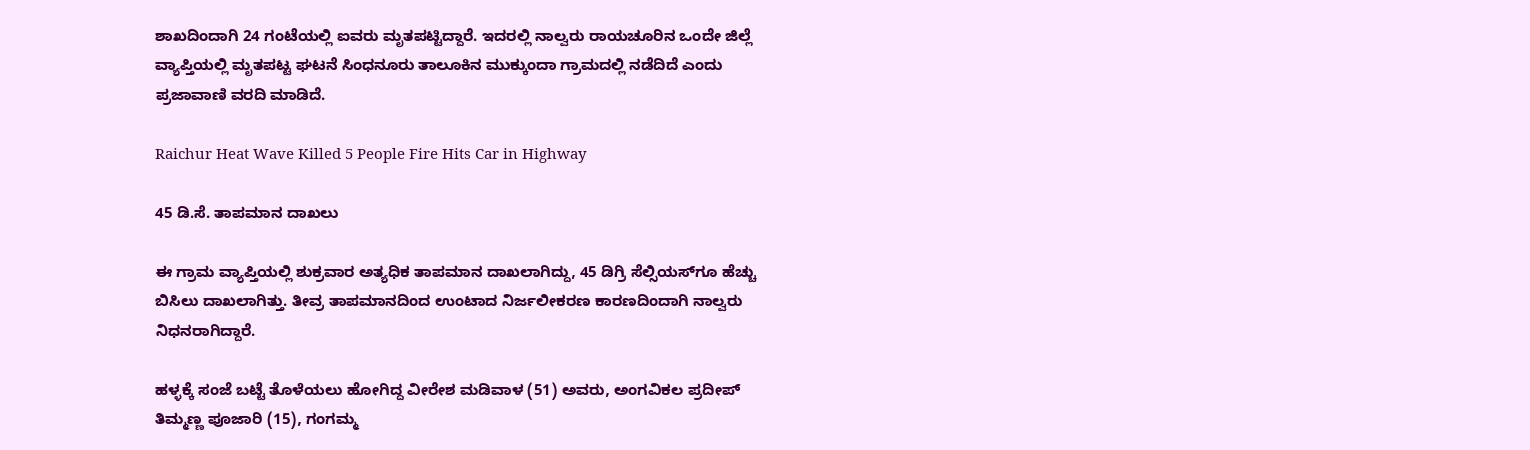ಶಾಖದಿಂದಾಗಿ 24 ಗಂಟೆಯಲ್ಲಿ ಐವರು ಮೃತಪಟ್ಟಿದ್ದಾರೆ. ಇದರಲ್ಲಿ ನಾಲ್ವರು ರಾಯಚೂರಿನ ಒಂದೇ ಜಿಲ್ಲೆ ವ್ಯಾಪ್ತಿಯಲ್ಲಿ ಮೃತಪಟ್ಟ ಘಟನೆ ಸಿಂಧನೂರು ತಾಲೂಕಿನ ಮುಕ್ಕುಂದಾ ಗ್ರಾಮದಲ್ಲಿ ನಡೆದಿದೆ ಎಂದು ಪ್ರಜಾವಾಣಿ ವರದಿ ಮಾಡಿದೆ.

Raichur Heat Wave Killed 5 People Fire Hits Car in Highway

45 ಡಿ.ಸೆ. ತಾಪಮಾನ ದಾಖಲು

ಈ ಗ್ರಾಮ ವ್ಯಾಪ್ತಿಯಲ್ಲಿ ಶುಕ್ರವಾರ ಅತ್ಯಧಿಕ ತಾಪಮಾನ ದಾಖಲಾಗಿದ್ದು, 45 ಡಿಗ್ರಿ ಸೆಲ್ಸಿಯಸ್‌ಗೂ ಹೆಚ್ಚು ಬಿಸಿಲು ದಾಖಲಾಗಿತ್ತು. ತೀವ್ರ ತಾಪಮಾನದಿಂದ ಉಂಟಾದ ನಿರ್ಜಲೀಕರಣ ಕಾರಣದಿಂದಾಗಿ ನಾಲ್ವರು ನಿಧನರಾಗಿದ್ದಾರೆ.

ಹಳ್ಳಕ್ಕೆ ಸಂಜೆ ಬಟ್ಟೆ ತೊಳೆಯಲು ಹೋಗಿದ್ದ ವೀರೇಶ ಮಡಿವಾಳ (51) ಅವರು, ಅಂಗವಿಕಲ ಪ್ರದೀಪ್ ತಿಮ್ಮಣ್ಣ ಪೂಜಾರಿ (15), ಗಂಗಮ್ಮ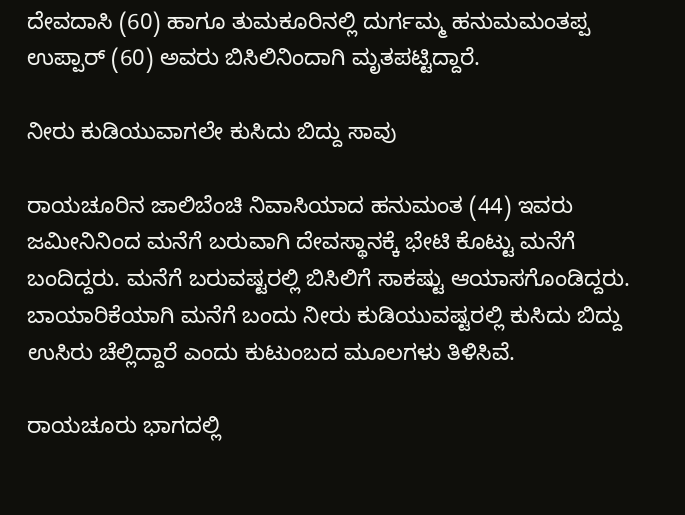ದೇವದಾಸಿ (60) ಹಾಗೂ ತುಮಕೂರಿನಲ್ಲಿ ದುರ್ಗಮ್ಮ ಹನುಮಮಂತಪ್ಪ ಉಪ್ಪಾರ್ (60) ಅವರು ಬಿಸಿಲಿನಿಂದಾಗಿ ಮೃತಪಟ್ಟಿದ್ದಾರೆ.

ನೀರು ಕುಡಿಯುವಾಗಲೇ ಕುಸಿದು ಬಿದ್ದು ಸಾವು

ರಾಯಚೂರಿನ ಜಾಲಿಬೆಂಚಿ ನಿವಾಸಿಯಾದ ಹನುಮಂತ (44) ಇವರು ಜಮೀನಿನಿಂದ ಮನೆಗೆ ಬರುವಾಗಿ ದೇವಸ್ಥಾನಕ್ಕೆ ಭೇಟಿ ಕೊಟ್ಟು ಮನೆಗೆ ಬಂದಿದ್ದರು. ಮನೆಗೆ ಬರುವಷ್ಟರಲ್ಲಿ ಬಿಸಿಲಿಗೆ ಸಾಕಷ್ಟು ಆಯಾಸಗೊಂಡಿದ್ದರು. ಬಾಯಾರಿಕೆಯಾಗಿ ಮನೆಗೆ ಬಂದು ನೀರು ಕುಡಿಯುವಷ್ಟರಲ್ಲಿ ಕುಸಿದು ಬಿದ್ದು ಉಸಿರು ಚೆಲ್ಲಿದ್ದಾರೆ ಎಂದು ಕುಟುಂಬದ ಮೂಲಗಳು ತಿಳಿಸಿವೆ.

ರಾಯಚೂರು ಭಾಗದಲ್ಲಿ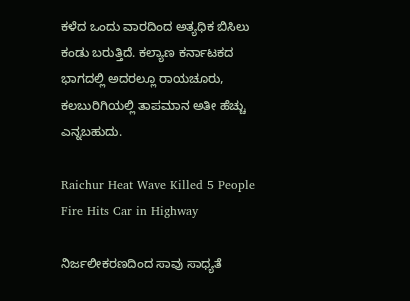ಕಳೆದ ಒಂದು ವಾರದಿಂದ ಅತ್ಯಧಿಕ ಬಿಸಿಲು ಕಂಡು ಬರುತ್ತಿದೆ. ಕಲ್ಯಾಣ ಕರ್ನಾಟಕದ ಭಾಗದಲ್ಲಿ ಅದರಲ್ಲೂ ರಾಯಚೂರು, ಕಲಬುರಿಗಿಯಲ್ಲಿ ತಾಪಮಾನ ಅತೀ ಹೆಚ್ಚು ಎನ್ನಬಹುದು.

Raichur Heat Wave Killed 5 People Fire Hits Car in Highway

ನಿರ್ಜಲೀಕರಣದಿಂದ ಸಾವು ಸಾಧ್ಯತೆ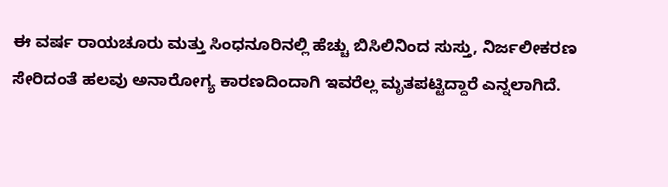ಈ ವರ್ಷ ರಾಯಚೂರು ಮತ್ತು ಸಿಂಧನೂರಿನಲ್ಲಿ ಹೆಚ್ಚು ಬಿಸಿಲಿನಿಂದ ಸುಸ್ತು, ನಿರ್ಜಲೀಕರಣ ಸೇರಿದಂತೆ ಹಲವು ಅನಾರೋಗ್ಯ ಕಾರಣದಿಂದಾಗಿ ಇವರೆಲ್ಲ ಮೃತಪಟ್ಟಿದ್ದಾರೆ ಎನ್ನಲಾಗಿದೆ.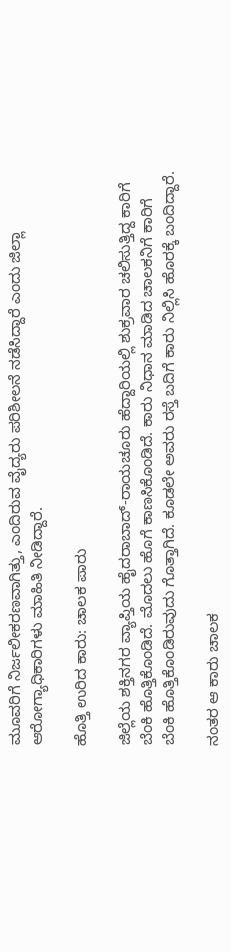ಮೂವರಿಗೆ ನಿರ್ಜಲೀಕರಣವಾಗಿತ್ತು, ಎಂದಿರುವ ವೈದ್ಯರು ಪರಿಶೀಲನೆ ನಡೆಸಿದ್ದಾರೆ ಎಂದು ಜಿಲ್ಲಾ ಆರೋಗ್ಯಾಧಿಕಾರಿಗಳು ಮಾಹಿತಿ ನೀಡಿದ್ದಾರೆ.

ಹೊತ್ತಿ ಉರಿದ ಕಾರು: ಚಾಲಕ ಪಾರು

ಜಿಲ್ಲೆಯ ಶಕ್ತಿನಗರ ವ್ಯಾಪ್ತಿಯ ಹೈದರಾಬಾದ್-ರಾಯಚೂರು ಹೆದ್ದಾರಿಯಲ್ಲಿ ಶುಕ್ರವಾರ ಚಲಿಸುತ್ತಿದ್ದ ಕಾರಿಗೆ ಬೆಂಕಿ ಹೊತ್ತಿಕೊಂಡಿದೆ. ಮೊದಲು ಹೊಗೆ ಕಾಣಸಿಕೊಂಡಿದೆ. ಕಾರು ನಿಧಾನ ಮಾಡಿದ ಚಾಲಕನಿಗೆ ಕಾರಿಗೆ ಬೆಂಕಿ ಹೊತ್ತಿಕೊಂಡಿರುವುದು ಗೊತ್ತಾಗಿದೆ. ಕೂಡಲೇ ಅವರು ರಸ್ತೆ ಬದಿಗೆ ಕಾರು ನಿಲ್ಲಿಸಿ ಹೊರಕ್ಕೆ ಬಂದಿದ್ದಾರೆ.

ನಂತರ ಆ ಕಾರು ಚಾಲಕ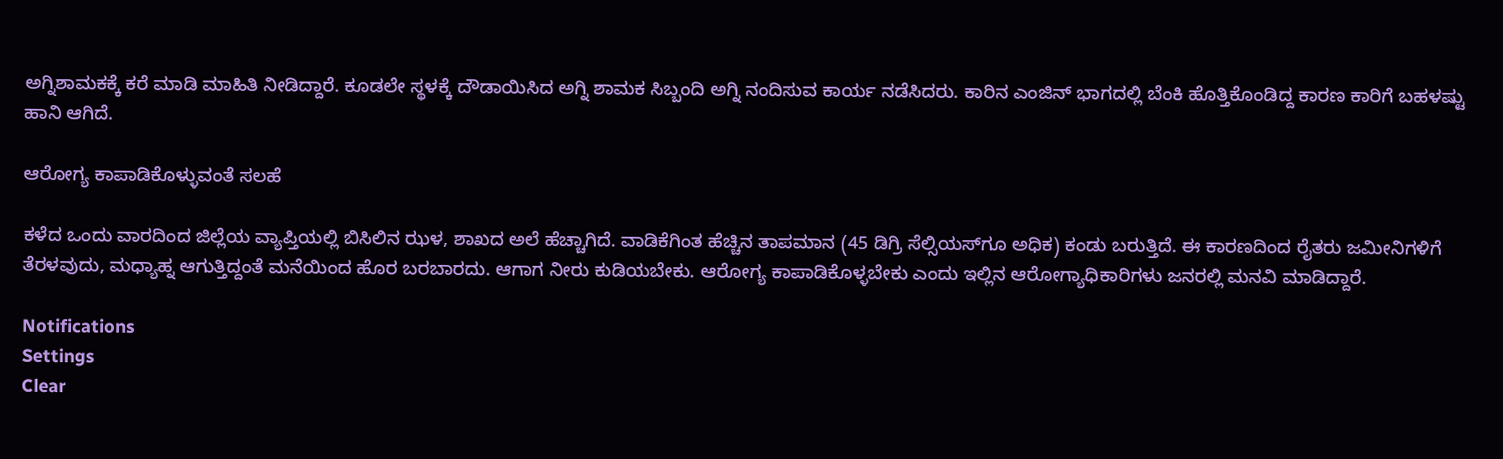ಅಗ್ನಿಶಾಮಕಕ್ಕೆ ಕರೆ ಮಾಡಿ ಮಾಹಿತಿ ನೀಡಿದ್ದಾರೆ. ಕೂಡಲೇ ಸ್ಥಳಕ್ಕೆ ದೌಡಾಯಿಸಿದ ಅಗ್ನಿ ಶಾಮಕ ಸಿಬ್ಬಂದಿ ಅಗ್ನಿ ನಂದಿಸುವ ಕಾರ್ಯ ನಡೆಸಿದರು. ಕಾರಿನ ಎಂಜಿನ್ ಭಾಗದಲ್ಲಿ ಬೆಂಕಿ ಹೊತ್ತಿಕೊಂಡಿದ್ದ ಕಾರಣ ಕಾರಿಗೆ ಬಹಳಷ್ಟು ಹಾನಿ ಆಗಿದೆ.

ಆರೋಗ್ಯ ಕಾಪಾಡಿಕೊಳ್ಳುವಂತೆ ಸಲಹೆ

ಕಳೆದ ಒಂದು ವಾರದಿಂದ ಜಿಲ್ಲೆಯ ವ್ಯಾಪ್ತಿಯಲ್ಲಿ ಬಿಸಿಲಿನ ಝಳ, ಶಾಖದ ಅಲೆ ಹೆಚ್ಚಾಗಿದೆ. ವಾಡಿಕೆಗಿಂತ ಹೆಚ್ಚಿನ ತಾಪಮಾನ (45 ಡಿಗ್ರಿ ಸೆಲ್ಸಿಯಸ್‌ಗೂ ಅಧಿಕ) ಕಂಡು ಬರುತ್ತಿದೆ. ಈ ಕಾರಣದಿಂದ ರೈತರು ಜಮೀನಿಗಳಿಗೆ ತೆರಳವುದು, ಮಧ್ಯಾಹ್ನ ಆಗುತ್ತಿದ್ದಂತೆ ಮನೆಯಿಂದ ಹೊರ ಬರಬಾರದು. ಆಗಾಗ ನೀರು ಕುಡಿಯಬೇಕು. ಆರೋಗ್ಯ ಕಾಪಾಡಿಕೊಳ್ಳಬೇಕು ಎಂದು ಇಲ್ಲಿನ ಆರೋಗ್ಯಾಧಿಕಾರಿಗಳು ಜನರಲ್ಲಿ ಮನವಿ ಮಾಡಿದ್ದಾರೆ.

Notifications
Settings
Clear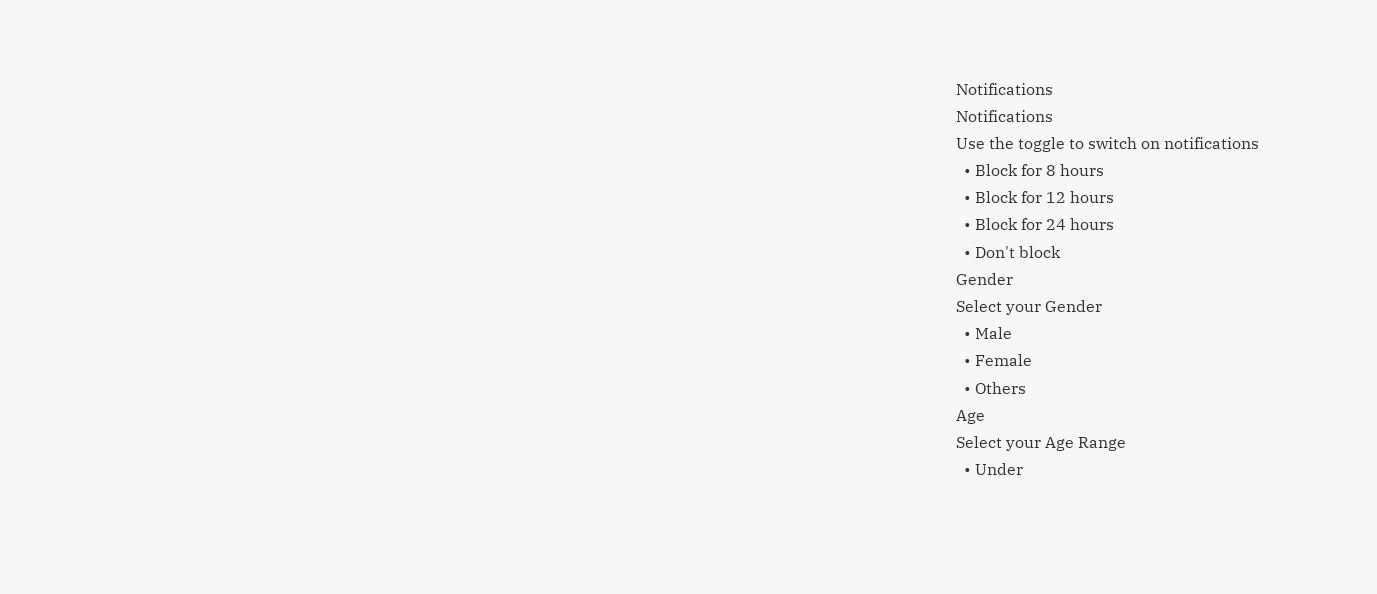Notifications
Notifications
Use the toggle to switch on notifications
  • Block for 8 hours
  • Block for 12 hours
  • Block for 24 hours
  • Don't block
Gender
Select your Gender
  • Male
  • Female
  • Others
Age
Select your Age Range
  • Under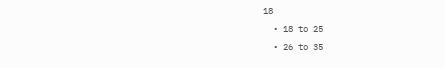18
  • 18 to 25
  • 26 to 35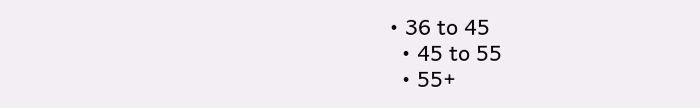• 36 to 45
  • 45 to 55
  • 55+